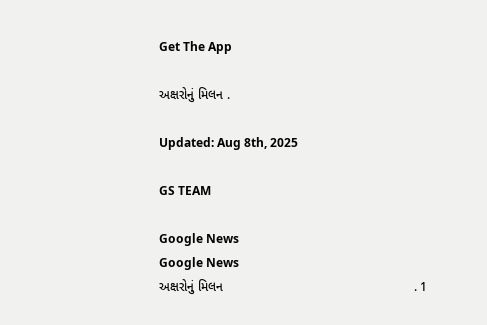Get The App

અક્ષરોનું મિલન .

Updated: Aug 8th, 2025

GS TEAM

Google News
Google News
અક્ષરોનું મિલન                                                     . 1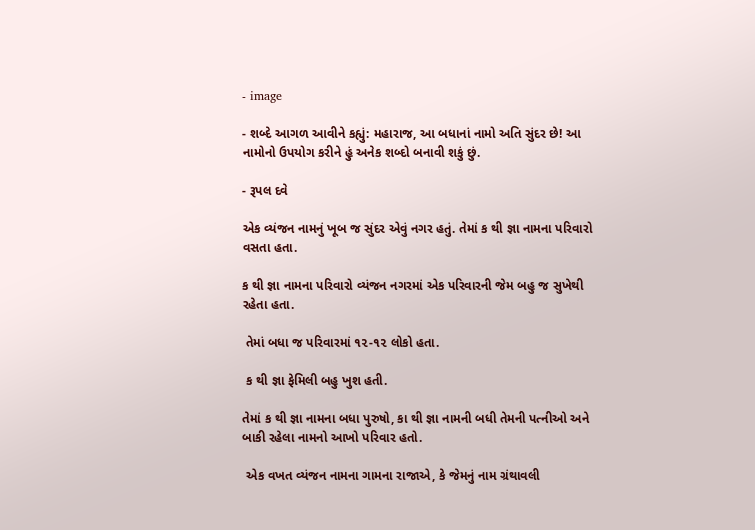- image

- શબ્દે આગળ આવીને કહ્યું: મહારાજ, આ બધાનાં નામો અતિ સુંદર છે! આ નામોનો ઉપયોગ કરીને હું અનેક શબ્દો બનાવી શકું છું.

- રૂપલ દવે

એક વ્યંજન નામનું ખૂબ જ સુંદર એવું નગર હતું. તેમાં ક થી જ્ઞા નામના પરિવારો વસતા હતા.

ક થી જ્ઞા નામના પરિવારો વ્યંજન નગરમાં એક પરિવારની જેમ બહુ જ સુખેથી રહેતા હતા.

 તેમાં બધા જ પરિવારમાં ૧૨-૧૨ લોકો હતા.

 ક થી જ્ઞા ફેમિલી બહુ ખુશ હતી.

તેમાં ક થી જ્ઞા નામના બધા પુરુષો, કા થી જ્ઞા નામની બધી તેમની પત્નીઓ અને બાકી રહેલા નામનો આખો પરિવાર હતો.

 એક વખત વ્યંજન નામના ગામના રાજાએ, કે જેમનું નામ ગ્રંથાવલી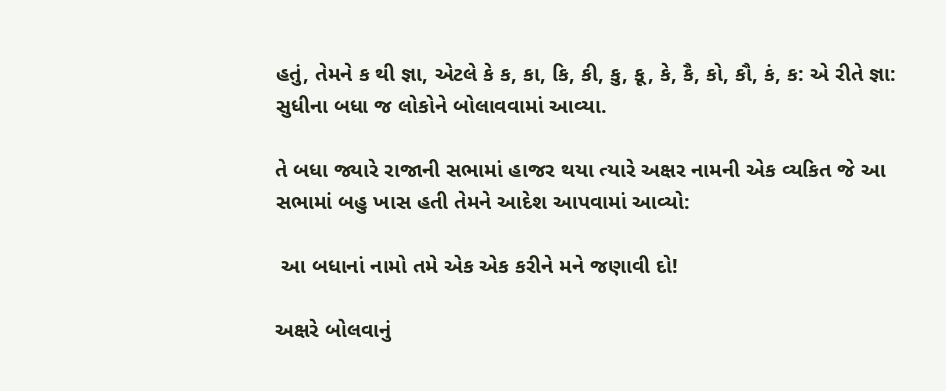હતું, તેમને ક થી જ્ઞા, એટલે કે ક, કા, કિ, કી, કુ, કૂ, કે, કૈ, કો, કૌ, કં, ક: એ રીતે જ્ઞા: સુધીના બધા જ લોકોને બોલાવવામાં આવ્યા.

તે બધા જ્યારે રાજાની સભામાં હાજર થયા ત્યારે અક્ષર નામની એક વ્યકિત જે આ સભામાં બહુ ખાસ હતી તેમને આદેશ આપવામાં આવ્યો:

 આ બધાનાં નામો તમે એક એક કરીને મને જણાવી દો!

અક્ષરે બોલવાનું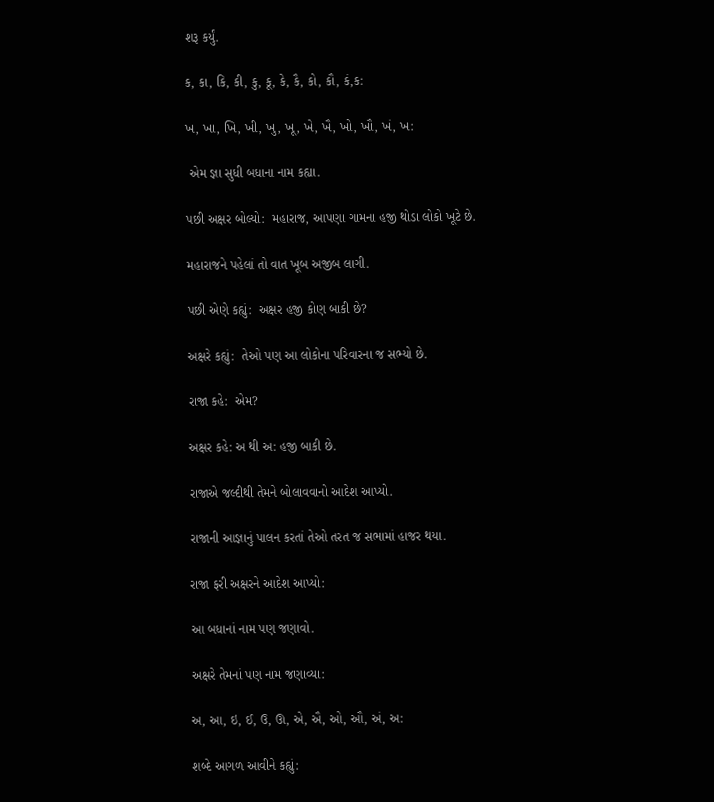શરૂ કર્યું.

ક, કા, કિ, કી, કુ, કૂ, કે, કૈ, કો, કૌ, કં,ક:

ખ, ખા, ખિ, ખી, ખુ, ખૂ, ખે, ખૈ, ખો, ખૌ, ખં, ખ:

 એમ જ્ઞા સુધી બધાના નામ કહ્યા.

પછી અક્ષર બોલ્યો:  મહારાજ, આપણા ગામના હજી થોડા લોકો ખૂટે છે.

મહારાજને પહેલાં તો વાત ખૂબ અજીબ લાગી.

પછી એણે કહ્યું:  અક્ષર હજી કોણ બાકી છે?

અક્ષરે કહ્યું:  તેઓ પણ આ લોકોના પરિવારના જ સભ્યો છે.

રાજા કહે:  એમ?

અક્ષર કહે: અ થી અ: હજી બાકી છે.

રાજાએ જલ્દીથી તેમને બોલાવવાનો આદેશ આપ્યો.

રાજાની આજ્ઞાનું પાલન કરતાં તેઓ તરત જ સભામાં હાજર થયા.

રાજા ફરી અક્ષરને આદેશ આપ્યો:

આ બધાનાં નામ પણ જણાવો.

અક્ષરે તેમનાં પણ નામ જણાવ્યા:

અ, આ, ઇ, ઈ, ઉ, ઊ, એ, ઐ, ઓ, ઔ, અં, અ:

શબ્દે આગળ આવીને કહ્યું: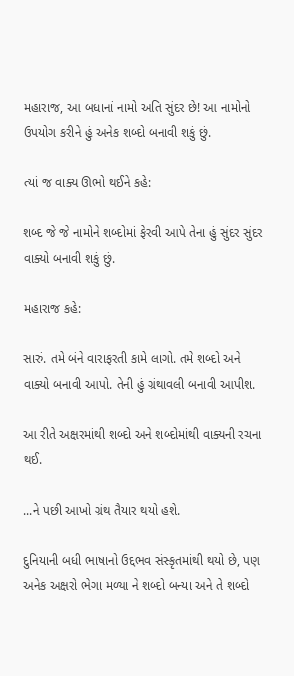મહારાજ, આ બધાનાં નામો અતિ સુંદર છે! આ નામોનો ઉપયોગ કરીને હું અનેક શબ્દો બનાવી શકું છું.

ત્યાં જ વાક્ય ઊભો થઈને કહે:

શબ્દ જે જે નામોને શબ્દોમાં ફેરવી આપે તેના હું સુંદર સુંદર વાક્યો બનાવી શકું છું.

મહારાજ કહે:

સારું. તમે બંને વારાફરતી કામે લાગો. તમે શબ્દો અને વાક્યો બનાવી આપો. તેની હું ગ્રંથાવલી બનાવી આપીશ.

આ રીતે અક્ષરમાંથી શબ્દો અને શબ્દોમાંથી વાક્યની રચના થઈ.

...ને પછી આખો ગ્રંથ તૈયાર થયો હશે.

દુનિયાની બધી ભાષાનો ઉદ્દભવ સંસ્કૃતમાંથી થયો છે, પણ અનેક અક્ષરો ભેગા મળ્યા ને શબ્દો બન્યા અને તે શબ્દો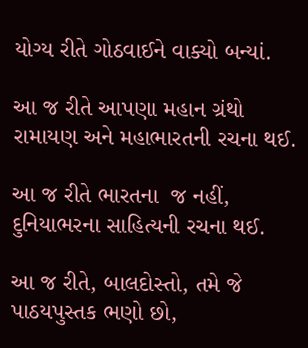યોગ્ય રીતે ગોઠવાઈને વાક્યો બન્યાં.

આ જ રીતે આપણા મહાન ગ્રંથો રામાયણ અને મહાભારતની રચના થઈ.

આ જ રીતે ભારતના  જ નહીં, દુનિયાભરના સાહિત્યની રચના થઈ.

આ જ રીતે, બાલદોસ્તો, તમે જે પાઠયપુસ્તક ભણો છો,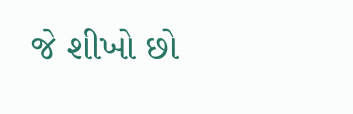જે શીખો છો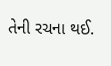તેની રચના થઈ.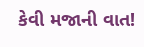કેવી મજાની વાત!